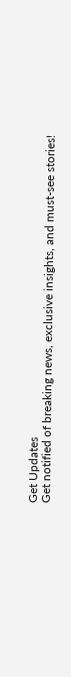Get Updates
Get notified of breaking news, exclusive insights, and must-see stories!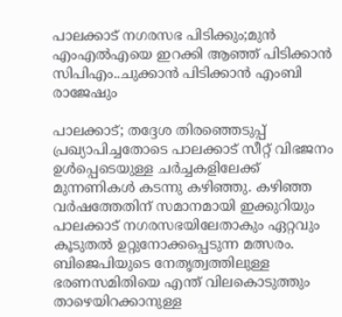പാലക്കാട് നഗരസഭ പിടിക്കും;മുൻ എംഎൽഎയെ ഇറക്കി ആഞ്ഞ് പിടിക്കാൻ സിപിഎം..ചുക്കാൻ പിടിക്കാൻ എംബി രാജേഷും

പാലക്കാട്; തദ്ദേശ തിരഞ്ഞെടുപ്പ് പ്രഖ്യാപിച്ചതോടെ പാലക്കാട് സീറ്റ് വിഭജനം ഉൾപ്പെടെയുള്ള ചർച്ചകളിലേക്ക് മുന്നണികൾ കടന്നു കഴിഞ്ഞു. കഴിഞ്ഞ വർഷത്തേതിന് സമാനമായി ഇക്കുറിയും പാലക്കാട് നഗരസഭയിലേതാകും ഏറ്റവും കൂടുതൽ ഉറ്റുനോക്കപ്പെടുന്ന മത്സരം. ബിജെപിയുടെ നേതൃത്വത്തിലുള്ള ഭരണസമിതിയെ എന്ത് വിലകൊടുത്തും താഴെയിറക്കാനുള്ള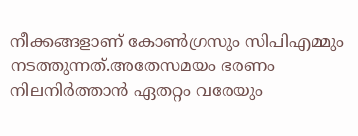നീക്കങ്ങളാണ് കോൺഗ്രസും സിപിഎമ്മും നടത്തുന്നത്.അതേസമയം ഭരണം നിലനിർത്താൻ ഏതറ്റം വരേയും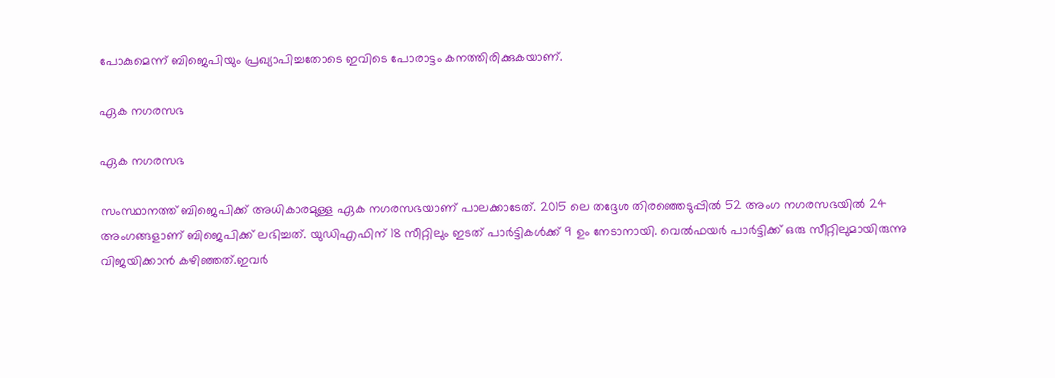പോകുമെന്ന് ബിജെപിയും പ്രഖ്യാപിച്ചതോടെ ഇവിടെ പോരാട്ടം കനത്തിരിക്കുകയാണ്.

ഏക നഗരസഭ

ഏക നഗരസഭ

സംസ്ഥാനത്ത് ബിജെപിക്ക് അധികാരമുള്ള ഏക നഗരസഭയാണ് പാലക്കാടേത്. 2015 ലെ തദ്ദേശ തിരഞ്ഞെടുപ്പില്‍ 52 അംഗ നഗരസഭയില്‍ 24 അംഗങ്ങളാണ് ബിജെപിക്ക് ലഭിച്ചത്. യുഡിഎഫിന് 18 സീറ്റിലും ഇടത് പാര്‍ട്ടികള്‍ക്ക് 9 ഉം നേടാനായി. വെല്‍ഫയര്‍ പാര്‍ട്ടിക്ക് ഒരു സീറ്റിലുമായിരുന്നു വിജയിക്കാന്‍ കഴിഞ്ഞത്.ഇവർ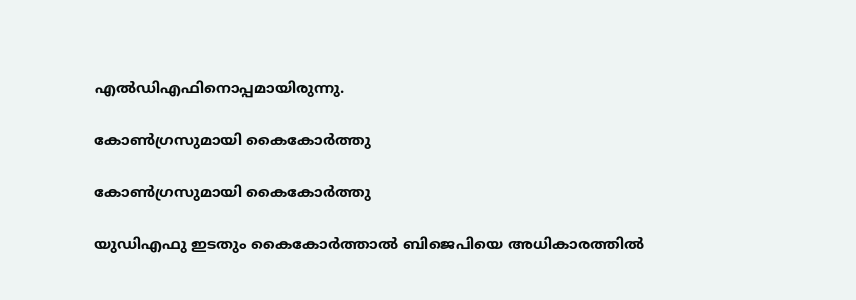എൽഡിഎഫിനൊപ്പമായിരുന്നു.

കോൺഗ്രസുമായി കൈകോർത്തു

കോൺഗ്രസുമായി കൈകോർത്തു

യുഡിഎഫു ഇടതും കൈകോർത്താൽ ബിജെപിയെ അധികാരത്തിൽ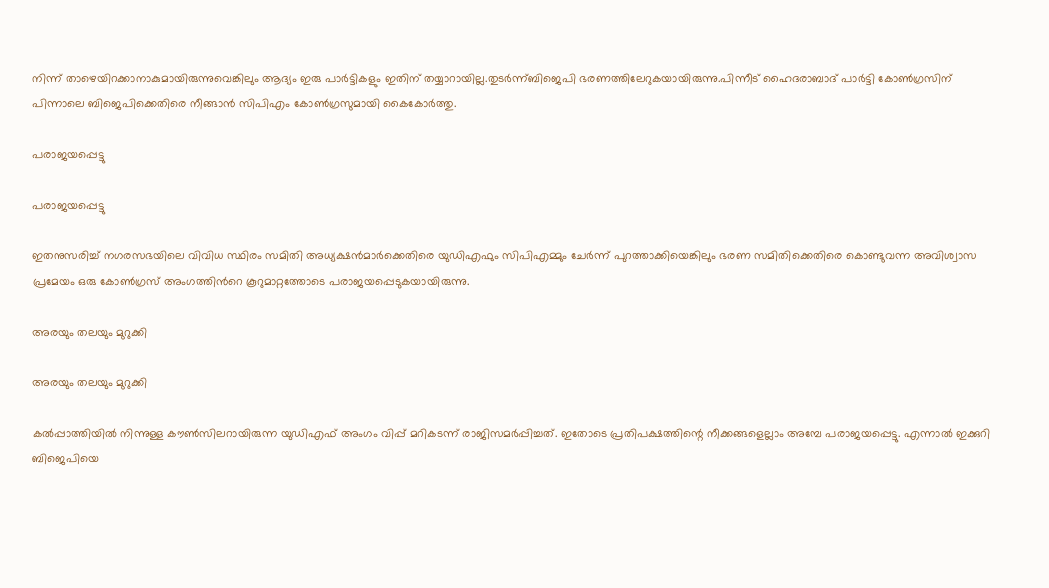നിന്ന് താഴെയിറക്കാനാകുമായിരുന്നുവെങ്കിലും ആദ്യം ഇരു പാർട്ടികളും ഇതിന് തയ്യാറായില്ല.തുടർന്ന്ബിജെപി ഭരണത്തിലേറുകയായിരുന്നു.പിന്നീട് ഹൈദരാബാദ് പാർട്ടി കോൺഗ്രസിന് പിന്നാലെ ബിജെപിക്കെതിരെ നീങ്ങാൻ സിപിഎം കോൺഗ്രസുമായി കൈകോർത്തു.

പരാജയപ്പെട്ടു

പരാജയപ്പെട്ടു

ഇതനുസരിച്ച് നഗരസഭയിലെ വിവിധ സ്ഥിരം സമിതി അധ്യക്ഷന്‍മാര്‍ക്കെതിരെ യുഡിഎഫും സിപിഎമ്മും ചേർന്ന് പുറത്താക്കിയെങ്കിലും ഭരണ സമിതിക്കെതിരെ കൊണ്ടുവന്ന അവിശ്വാസ പ്രമേയം ഒരു കോണ്‍ഗ്രസ് അംഗത്തിന്‍റെ കൂറുമാറ്റത്തോടെ പരാജയപ്പെടുകയായിരുന്നു.

അരയും തലയും മുറുക്കി

അരയും തലയും മുറുക്കി

കല്‍പ്പാത്തിയില്‍ നിന്നുള്ള കൗണ്‍സിലറായിരുന്ന യുഡിഎഫ് അംഗം വിപ്പ് മറികടന്ന് രാജിസമർപ്പിച്ചത്. ഇതോടെ പ്രതിപക്ഷത്തിന്റെ നീക്കങ്ങളെല്ലാം അമ്പേ പരാജയപ്പെട്ടു. എന്നാൽ ഇക്കുറി ബിജെപിയെ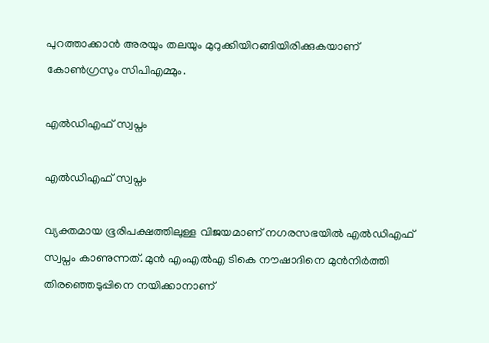പുറത്താക്കാൻ അരയും തലയും മുറുക്കിയിറങ്ങിയിരിക്കുകയാണ് കോൺഗ്രസും സിപിഎമ്മും.

എൽഡിഎഫ് സ്വപ്നം

എൽഡിഎഫ് സ്വപ്നം

വ്യക്തമായ ഭൂരിപക്ഷത്തിലുള്ള വിജയമാണ് നഗരസഭയിൽ എൽഡിഎഫ് സ്വപ്നം കാണുന്നത്. മുൻ എംഎൽഎ ടികെ നൗഷാദിനെ മുൻനിർത്തി തിരഞ്ഞെടുപ്പിനെ നയിക്കാനാണ്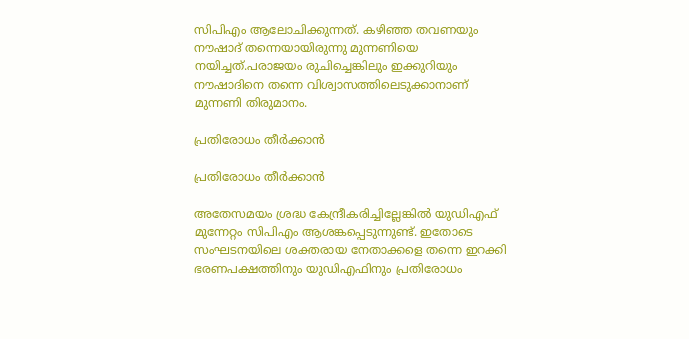സിപിഎം ആലോചിക്കുന്നത്. കഴിഞ്ഞ തവണയും നൗഷാദ് തന്നെയായിരുന്നു മുന്നണിയെ നയിച്ചത്.പരാജയം രുചിച്ചെങ്കിലും ഇക്കുറിയും നൗഷാദിനെ തന്നെ വിശ്വാസത്തിലെടുക്കാനാണ് മുന്നണി തിരുമാനം.

പ്രതിരോധം തീർക്കാൻ

പ്രതിരോധം തീർക്കാൻ

അതേസമയം ശ്രദ്ധ കേന്ദ്രീകരിച്ചില്ലേങ്കിൽ യുഡിഎഫ് മുന്നേറ്റം സിപിഎം ആശങ്കപ്പെടുന്നുണ്ട്. ഇതോടെ സംഘടനയിലെ ശക്തരായ നേതാക്കളെ തന്നെ ഇറക്കി ഭരണപക്ഷത്തിനും യുഡിഎഫിനും പ്രതിരോധം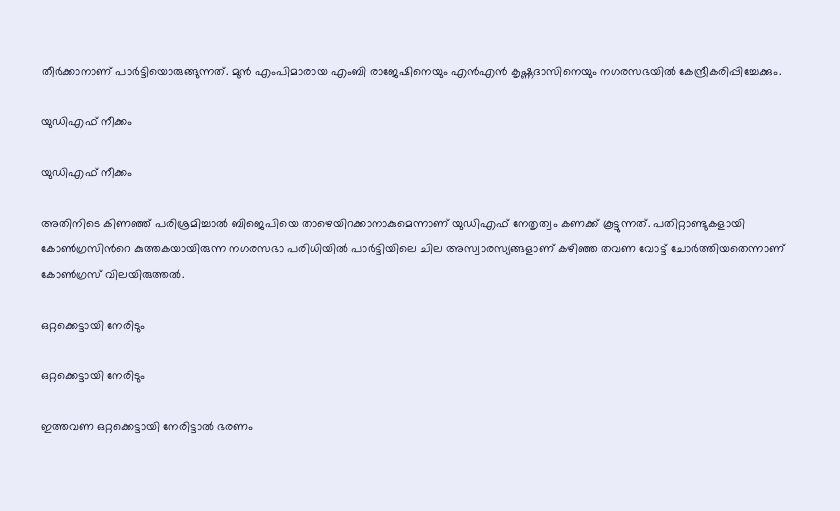തീർക്കാനാണ് പാർട്ടിയൊരുങ്ങുന്നത്. മുന്‍ എംപിമാരായ എംബി രാജേഷിനെയും എന്‍എന്‍ കൃഷ്ണദാസിനെയും നഗരസഭയില്‍ കേന്ദ്രീകരിപ്പിച്ചേക്കും.

യുഡിഎഫ് നീക്കം

യുഡിഎഫ് നീക്കം

അതിനിടെ കിണഞ്ഞ് പരിശ്രമിച്ചാൽ ബിജെപിയെ താഴെയിറക്കാനാകുമെന്നാണ് യുഡിഎഫ് നേതൃത്വം കണക്ക് കൂട്ടുന്നത്. പതിറ്റാണ്ടുകളായി കോണ്‍ഗ്രസിന്‍റെ കുത്തകയായിരുന്ന നഗരസഭാ പരിധിയില്‍ പാര്‍ട്ടിയിലെ ചില അസ്വാരസ്യങ്ങളാണ് കഴിഞ്ഞ തവണ വോട്ട് ചോര്‍ത്തിയതെന്നാണ് കോണ്‍ഗ്രസ് വിലയിരുത്തല്‍.

ഒറ്റക്കെട്ടായി നേരിടും

ഒറ്റക്കെട്ടായി നേരിടും

ഇത്തവണ ഒറ്റക്കെട്ടായി നേരിട്ടാൽ ഭരണം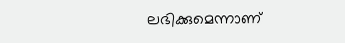ലഭിക്കുമെന്നാണ്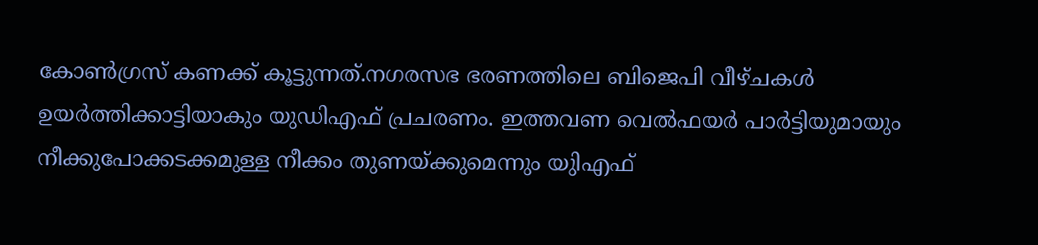കോൺഗ്രസ് കണക്ക് കൂട്ടുന്നത്.നഗരസഭ ഭരണത്തിലെ ബിജെപി വീഴ്ചകൾ ഉയർത്തിക്കാട്ടിയാകും യുഡിഎഫ് പ്രചരണം. ഇത്തവണ വെൽഫയർ പാർട്ടിയുമായും നീക്കുപോക്കടക്കമുള്ള നീക്കം തുണയ്ക്കുമെന്നും യുിഎഫ്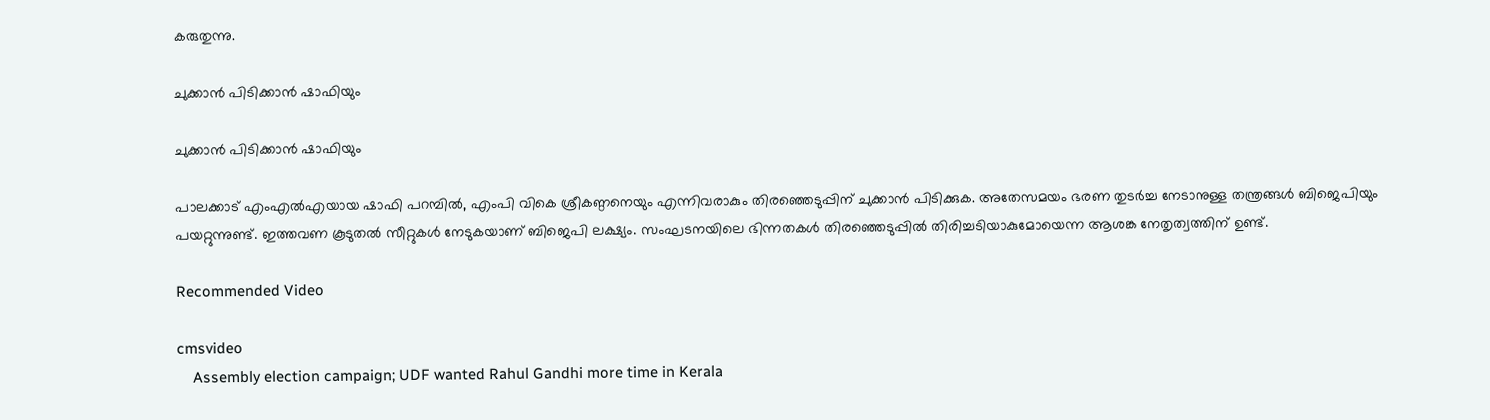കരുതുന്നു.

ചുക്കാൻ പിടിക്കാൻ ഷാഫിയും

ചുക്കാൻ പിടിക്കാൻ ഷാഫിയും

പാലക്കാട് എംഎല്‍എയായ ഷാഫി പറമ്പില്‍, എംപി വികെ ശ്രീകണ്ഠനെയും എന്നിവരാകും തിരഞ്ഞെടുപ്പിന് ചുക്കാൻ പിടിക്കുക. അതേസമയം ഭരണ തുടർച്ച നേടാനുള്ള തന്ത്രങ്ങൾ ബിജെപിയും പയറ്റുന്നുണ്ട്. ഇത്തവണ കൂടുതൽ സീറ്റുകൾ നേടുകയാണ് ബിജെപി ലക്ഷ്യം. സംഘടനയിലെ ഭിന്നതകൾ തിരഞ്ഞെടുപ്പിൽ തിരിച്ചടിയാകുമോയെന്ന ആശങ്ക നേതൃത്വത്തിന് ഉണ്ട്.

Recommended Video

cmsvideo
    Assembly election campaign; UDF wanted Rahul Gandhi more time in Kerala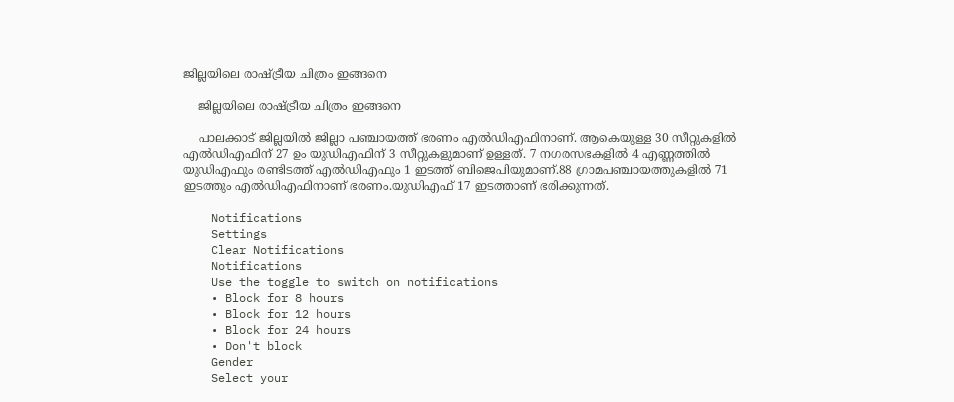ജില്ലയിലെ രാഷ്ട്രീയ ചിത്രം ഇങ്ങനെ

    ജില്ലയിലെ രാഷ്ട്രീയ ചിത്രം ഇങ്ങനെ

    പാലക്കാട് ജില്ലയിൽ ജില്ലാ പഞ്ചായത്ത് ഭരണം എൽഡിഎഫിനാണ്. ആകെയുള്ള 30 സീറ്റുകളിൽ എൽഡിഎഫിന് 27 ഉം യുഡിഎഫിന് 3 സീറ്റുകളുമാണ് ഉള്ളത്. 7 നഗരസഭകളിൽ 4 എണ്ണത്തിൽ യുഡിഎഫും രണ്ടിടത്ത് എൽഡിഎഫും 1 ഇടത്ത് ബിജെപിയുമാണ്.88 ഗ്രാമപഞ്ചായത്തുകളിൽ 71 ഇടത്തും എൽഡിഎഫിനാണ് ഭരണം.യുഡിഎഫ് 17 ഇടത്താണ് ഭരിക്കുന്നത്.

    Notifications
    Settings
    Clear Notifications
    Notifications
    Use the toggle to switch on notifications
    • Block for 8 hours
    • Block for 12 hours
    • Block for 24 hours
    • Don't block
    Gender
    Select your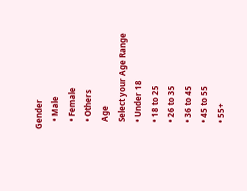Gender
    • Male
    • Female
    • Others
    Age
    Select your Age Range
    • Under 18
    • 18 to 25
    • 26 to 35
    • 36 to 45
    • 45 to 55
    • 55+